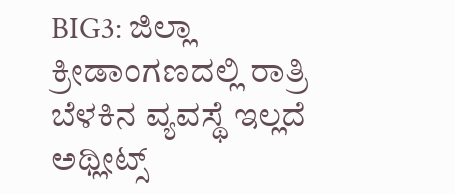BIG3: ಜಿಲ್ಲಾ ಕ್ರೀಡಾಂಗಣದಲ್ಲಿ ರಾತ್ರಿ ಬೆಳಕಿನ ವ್ಯವಸ್ಥೆ ಇಲ್ಲದೆ ಅಥ್ಲೀಟ್ಸ್‌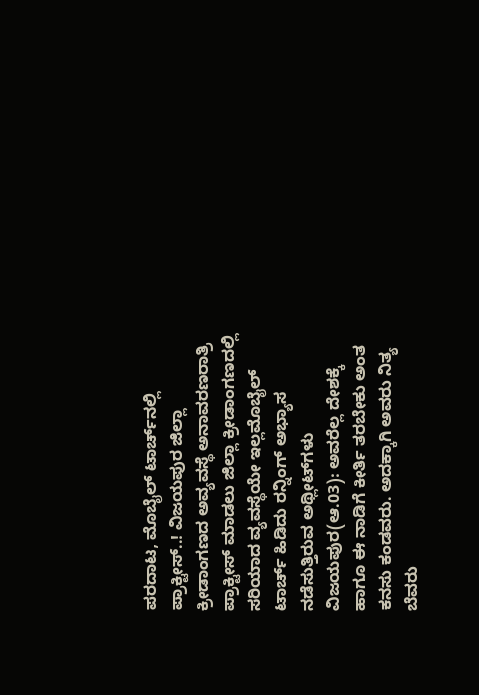ಪರದಾಟ, ಮೊಬೈಲ್‌ ಟಾರ್ಚ್‌ನಲ್ಲಿ ಪ್ರಾಕ್ಟೀಸ್..! ವಿಜಯಪುರ ಜಿಲ್ಲಾ ಕ್ರೀಡಾಂಗಣದ ಅವ್ಯವಸ್ಥೆ ಅನಾವರಣರಾತ್ರಿ ಪ್ರಾಕ್ಟೀಸ್ ಮಾಡಲು ಜಿಲ್ಲಾ ಕ್ರೀಡಾಂಗಣದಲ್ಲಿ ಸರಿಯಾದ ವ್ಯವಸ್ಥೆಯೇ ಇಲ್ಲಮೊಬೈಲ್ ಟಾರ್ಚ್‌ ಹಿಡಿದು ರನ್ನಿಂಗ್ ಅಭ್ಯಾಸ ನಡೆಸುತ್ತಿರುವ ಅಥ್ಲೀಟ್‌ಗಳು ವಿಜಯಪುರ(ಆ.03): ಅವರೆಲ್ಲ ದೇಶಕ್ಕೆ ಹಾಗೂ ಈ ನಾಡಿಗೆ ಕೀರ್ತಿ ತರಬೇಕು ಅಂತ ಕನಸು ಕಂಡವರು. ಅದಕ್ಕಾಗಿ ಅವರು ನಿತ್ಯ ಬೆವರು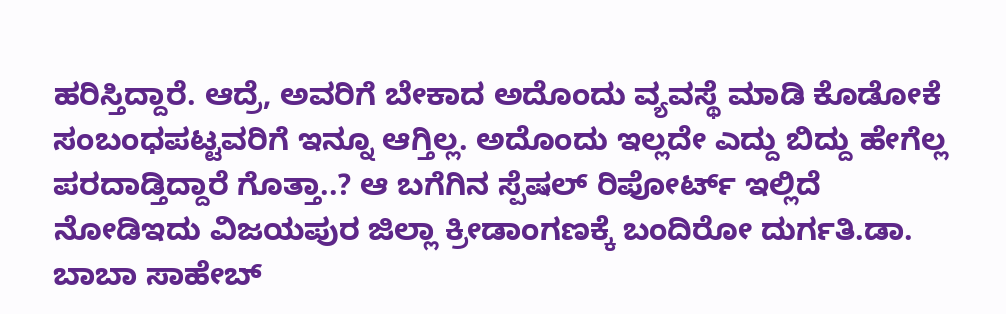ಹರಿಸ್ತಿದ್ದಾರೆ. ಆದ್ರೆ, ಅವರಿಗೆ ಬೇಕಾದ ಅದೊಂದು ವ್ಯವಸ್ಥೆ ಮಾಡಿ ಕೊಡೋಕೆ ಸಂಬಂಧಪಟ್ಟವರಿಗೆ ಇನ್ನೂ ಆಗ್ತಿಲ್ಲ. ಅದೊಂದು ಇಲ್ಲದೇ ಎದ್ದು ಬಿದ್ದು ಹೇಗೆಲ್ಲ ಪರದಾಡ್ತಿದ್ದಾರೆ ಗೊತ್ತಾ..? ಆ ಬಗೆಗಿನ ಸ್ಪೆಷಲ್ ರಿಪೋರ್ಟ್ ಇಲ್ಲಿದೆ ನೋಡಿಇದು ವಿಜಯಪುರ ಜಿಲ್ಲಾ ಕ್ರೀಡಾಂಗಣಕ್ಕೆ ಬಂದಿರೋ ದುರ್ಗತಿ.ಡಾ. ಬಾಬಾ ಸಾಹೇಬ್‌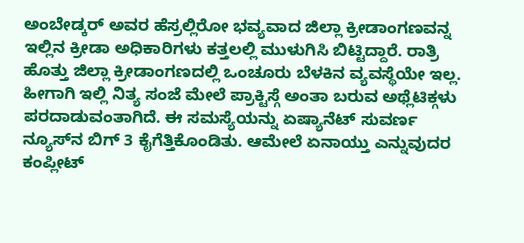ಅಂಬೇಡ್ಕರ್‌ ಅವರ ಹೆಸ್ರಲ್ಲಿರೋ ಭವ್ಯವಾದ ಜಿಲ್ಲಾ ಕ್ರೀಡಾಂಗಣವನ್ನ ಇಲ್ಲಿನ ಕ್ರೀಡಾ ಅಧಿಕಾರಿಗಳು ಕತ್ತಲಲ್ಲಿ ಮುಳುಗಿಸಿ ಬಿಟ್ಟಿದ್ದಾರೆ. ರಾತ್ರಿ ಹೊತ್ತು ಜಿಲ್ಲಾ ಕ್ರೀಡಾಂಗಣದಲ್ಲಿ ಒಂಚೂರು ಬೆಳಕಿನ ವ್ಯವಸ್ಥೆಯೇ ಇಲ್ಲ. ಹೀಗಾಗಿ ಇಲ್ಲಿ ನಿತ್ಯ ಸಂಜೆ ಮೇಲೆ ಪ್ರಾಕ್ಟಿಸ್ಗೆ ಅಂತಾ ಬರುವ ಅಥ್ಲೆಟಿಕ್ಗಳು ಪರದಾಡುವಂತಾಗಿದೆ. ಈ ಸಮಸ್ಯೆಯನ್ನು ಏಷ್ಯಾನೆಟ್‌ ಸುವರ್ಣ ನ್ಯೂಸ್‌ನ ಬಿಗ್‌ 3 ಕೈಗೆತ್ತಿಕೊಂಡಿತು. ಆಮೇಲೆ ಏನಾಯ್ತು ಎನ್ನುವುದರ ಕಂಪ್ಲೀಟ್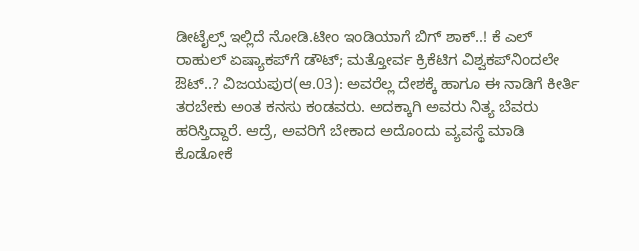ಡೀಟೈಲ್ಸ್ ಇಲ್ಲಿದೆ ನೋಡಿ.ಟೀಂ ಇಂಡಿಯಾಗೆ ಬಿಗ್ ಶಾಕ್‌..! ಕೆ ಎಲ್‌ ರಾಹುಲ್‌ ಏಷ್ಯಾಕಪ್‌ಗೆ ಡೌಟ್; ಮತ್ತೋರ್ವ ಕ್ರಿಕೆಟಿಗ ವಿಶ್ವಕಪ್‌ನಿಂದಲೇ ಔಟ್..? ವಿಜಯಪುರ(ಆ.03): ಅವರೆಲ್ಲ ದೇಶಕ್ಕೆ ಹಾಗೂ ಈ ನಾಡಿಗೆ ಕೀರ್ತಿ ತರಬೇಕು ಅಂತ ಕನಸು ಕಂಡವರು. ಅದಕ್ಕಾಗಿ ಅವರು ನಿತ್ಯ ಬೆವರು ಹರಿಸ್ತಿದ್ದಾರೆ. ಆದ್ರೆ, ಅವರಿಗೆ ಬೇಕಾದ ಅದೊಂದು ವ್ಯವಸ್ಥೆ ಮಾಡಿ ಕೊಡೋಕೆ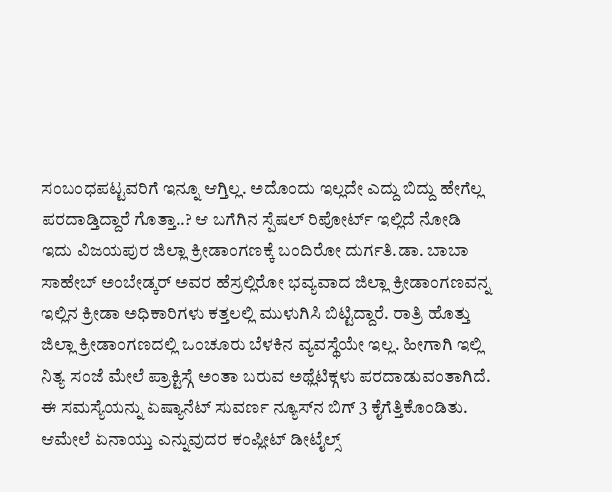ಸಂಬಂಧಪಟ್ಟವರಿಗೆ ಇನ್ನೂ ಆಗ್ತಿಲ್ಲ. ಅದೊಂದು ಇಲ್ಲದೇ ಎದ್ದು ಬಿದ್ದು ಹೇಗೆಲ್ಲ ಪರದಾಡ್ತಿದ್ದಾರೆ ಗೊತ್ತಾ..? ಆ ಬಗೆಗಿನ ಸ್ಪೆಷಲ್ ರಿಪೋರ್ಟ್ ಇಲ್ಲಿದೆ ನೋಡಿ ಇದು ವಿಜಯಪುರ ಜಿಲ್ಲಾ ಕ್ರೀಡಾಂಗಣಕ್ಕೆ ಬಂದಿರೋ ದುರ್ಗತಿ.ಡಾ. ಬಾಬಾ ಸಾಹೇಬ್‌ ಅಂಬೇಡ್ಕರ್‌ ಅವರ ಹೆಸ್ರಲ್ಲಿರೋ ಭವ್ಯವಾದ ಜಿಲ್ಲಾ ಕ್ರೀಡಾಂಗಣವನ್ನ ಇಲ್ಲಿನ ಕ್ರೀಡಾ ಅಧಿಕಾರಿಗಳು ಕತ್ತಲಲ್ಲಿ ಮುಳುಗಿಸಿ ಬಿಟ್ಟಿದ್ದಾರೆ. ರಾತ್ರಿ ಹೊತ್ತು ಜಿಲ್ಲಾ ಕ್ರೀಡಾಂಗಣದಲ್ಲಿ ಒಂಚೂರು ಬೆಳಕಿನ ವ್ಯವಸ್ಥೆಯೇ ಇಲ್ಲ. ಹೀಗಾಗಿ ಇಲ್ಲಿ ನಿತ್ಯ ಸಂಜೆ ಮೇಲೆ ಪ್ರಾಕ್ಟಿಸ್ಗೆ ಅಂತಾ ಬರುವ ಅಥ್ಲೆಟಿಕ್ಗಳು ಪರದಾಡುವಂತಾಗಿದೆ. ಈ ಸಮಸ್ಯೆಯನ್ನು ಏಷ್ಯಾನೆಟ್‌ ಸುವರ್ಣ ನ್ಯೂಸ್‌ನ ಬಿಗ್‌ 3 ಕೈಗೆತ್ತಿಕೊಂಡಿತು. ಆಮೇಲೆ ಏನಾಯ್ತು ಎನ್ನುವುದರ ಕಂಪ್ಲೀಟ್ ಡೀಟೈಲ್ಸ್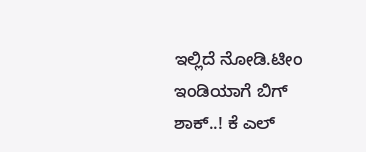ಇಲ್ಲಿದೆ ನೋಡಿ.ಟೀಂ ಇಂಡಿಯಾಗೆ ಬಿಗ್ ಶಾಕ್‌..! ಕೆ ಎಲ್‌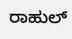ರಾಹುಲ್‌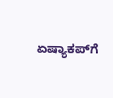ಏಷ್ಯಾಕಪ್‌ಗೆ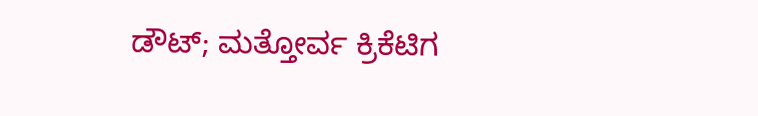ಡೌಟ್; ಮತ್ತೋರ್ವ ಕ್ರಿಕೆಟಿಗ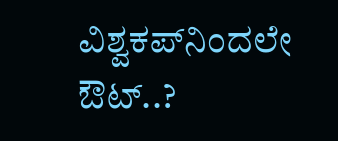ವಿಶ್ವಕಪ್‌ನಿಂದಲೇ ಔಟ್..?